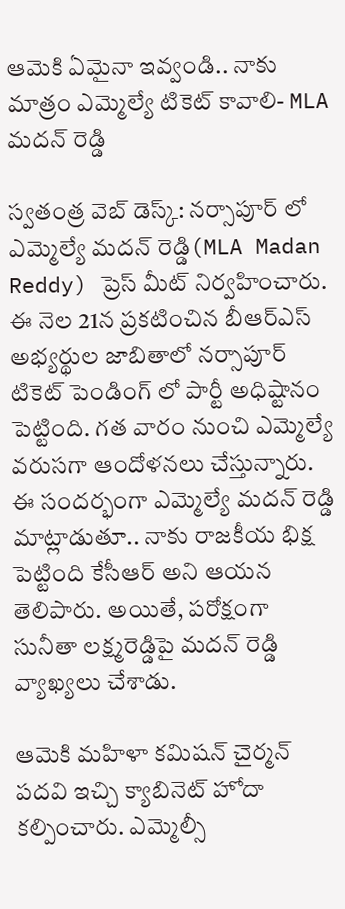ఆమెకి ఏమైనా ఇవ్వండి.. నాకు మాత్రం ఎమ్మెల్యే టికెట్ కావాలి- MLA మదన్ రెడ్డి

స్వతంత్ర వెబ్ డెస్క్: నర్సాపూర్ లో ఎమ్మెల్యే మదన్ రెడ్డి(MLA Madan Reddy) ప్రెస్ మీట్ నిర్వహించారు. ఈ నెల 21న ప్రకటించిన బీఆర్ఎస్ అభ్యర్థుల జాబితాలో నర్సాపూర్ టికెట్ పెండింగ్ లో పార్టీ అధిష్టానం పెట్టింది. గత వారం నుంచి ఎమ్మెల్యే వరుసగా ఆందోళనలు చేస్తున్నారు. ఈ సందర్భంగా ఎమ్మెల్యే మదన్ రెడ్డి మాట్లాడుతూ.. నాకు రాజకీయ భిక్ష పెట్టింది కేసీఆర్ అని ఆయన తెలిపారు. అయితే, పరోక్షంగా సునీతా లక్ష్మరెడ్డిపై మదన్ రెడ్డి వ్యాఖ్యలు చేశాడు.

ఆమెకి మహిళా కమిషన్ చైర్మన్ పదవి ఇచ్చి క్యాబినెట్ హోదా కల్పించారు. ఎమ్మెల్సీ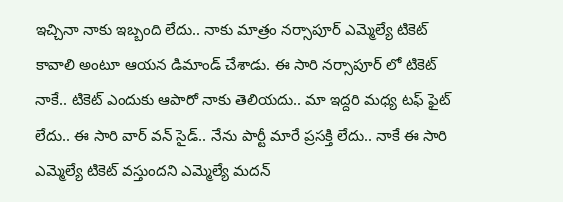ఇచ్చినా నాకు ఇబ్బంది లేదు.. నాకు మాత్రం నర్సాపూర్ ఎమ్మెల్యే టికెట్ కావాలి అంటూ ఆయన డిమాండ్ చేశాడు. ఈ సారి నర్సాపూర్ లో టికెట్ నాకే.. టికెట్ ఎందుకు ఆపారో నాకు తెలియదు.. మా ఇద్దరి మధ్య టఫ్ ఫైట్ లేదు.. ఈ సారి వార్ వన్ సైడ్.. నేను పార్టీ మారే ప్రసక్తి లేదు.. నాకే ఈ సారి ఎమ్మెల్యే టికెట్ వస్తుందని ఎమ్మెల్యే మదన్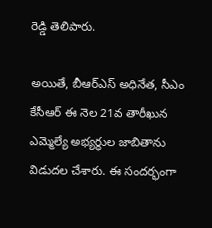రెడ్డి తెలిపారు.

అయితే, బీఆర్ఎస్ అధినేత, సీఎం కేసీఆర్ ఈ నెల 21వ తారీఖున ఎమ్మెల్యే అభ్యర్థుల జాబితాను విడుదల చేశారు. ఈ సందర్భంగా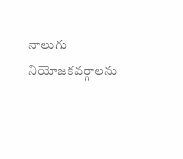నాలుగు నియోజకవర్గాలను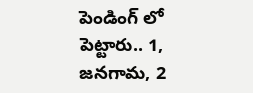పెండింగ్ లో పెట్టారు.. 1, జనగామ, 2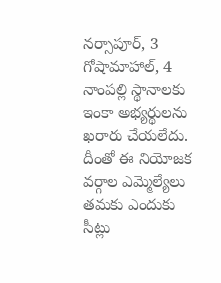నర్సాపూర్, 3 గోషామాహాల్, 4 నాంపల్లి స్థానాలకు ఇంకా అభ్యర్థులను ఖరారు చేయలేదు. దీంతో ఈ నియోజక వర్గాల ఎమ్మెల్యేలు తమకు ఎందుకు సీట్లు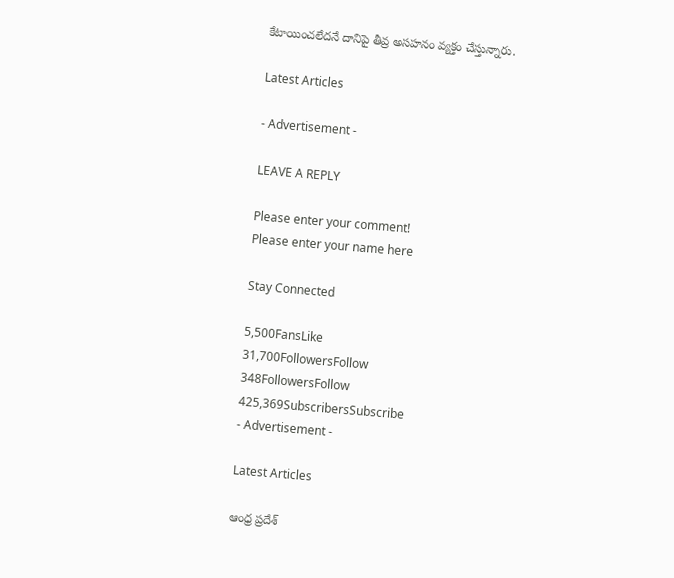కేటాయించలేదనే దానిపై తీవ్ర అసహనం వ్యక్తం చేస్తున్నారు.

Latest Articles

- Advertisement -

LEAVE A REPLY

Please enter your comment!
Please enter your name here

Stay Connected

5,500FansLike
31,700FollowersFollow
348FollowersFollow
425,369SubscribersSubscribe
- Advertisement -

Latest Articles

ఆంధ్ర ప్రదేశ్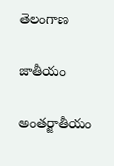తెలంగాణ

జాతీయం

అంతర్జాతీయం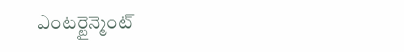ఎంటర్టైన్మెంట్